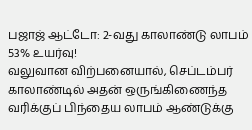பஜாஜ் ஆட்டோ: 2-வது காலாண்டு லாபம் 53% உயர்வு!
வலுவான விற்பனையால், செப்டம்பர் காலாண்டில் அதன் ஒருங்கிணைந்த வரிக்குப் பிந்தைய லாபம் ஆண்டுக்கு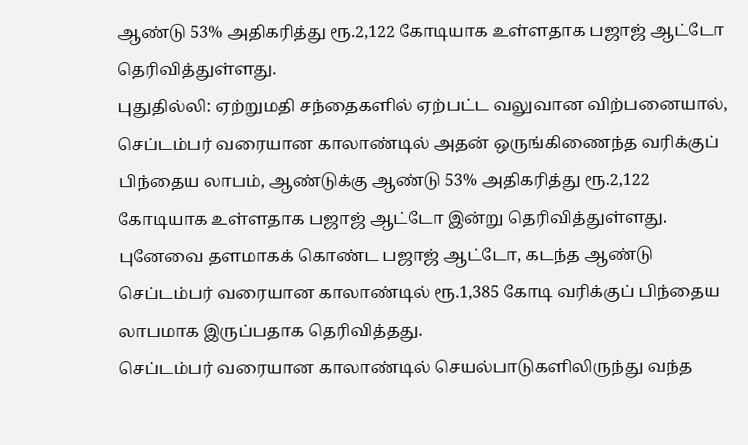ஆண்டு 53% அதிகரித்து ரூ.2,122 கோடியாக உள்ளதாக பஜாஜ் ஆட்டோ தெரிவித்துள்ளது.
புதுதில்லி: ஏற்றுமதி சந்தைகளில் ஏற்பட்ட வலுவான விற்பனையால், செப்டம்பர் வரையான காலாண்டில் அதன் ஒருங்கிணைந்த வரிக்குப் பிந்தைய லாபம், ஆண்டுக்கு ஆண்டு 53% அதிகரித்து ரூ.2,122 கோடியாக உள்ளதாக பஜாஜ் ஆட்டோ இன்று தெரிவித்துள்ளது.
புனேவை தளமாகக் கொண்ட பஜாஜ் ஆட்டோ, கடந்த ஆண்டு செப்டம்பர் வரையான காலாண்டில் ரூ.1,385 கோடி வரிக்குப் பிந்தைய லாபமாக இருப்பதாக தெரிவித்தது.
செப்டம்பர் வரையான காலாண்டில் செயல்பாடுகளிலிருந்து வந்த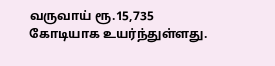வருவாய் ரூ.15,735 கோடியாக உயர்ந்துள்ளது.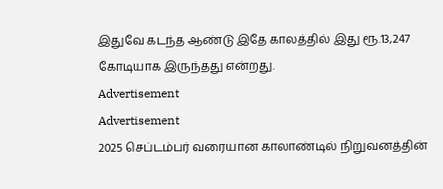இதுவே கடந்த ஆண்டு இதே காலத்தில் இது ரூ.13,247 கோடியாக இருந்தது என்றது.
Advertisement
Advertisement
2025 செப்டம்பர் வரையான காலாண்டில் நிறுவனத்தின்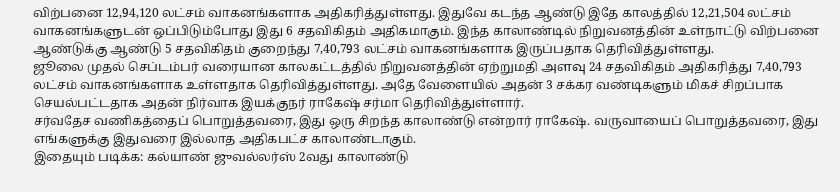விற்பனை 12,94,120 லட்சம் வாகனங்களாக அதிகரித்துள்ளது. இதுவே கடந்த ஆண்டு இதே காலத்தில் 12,21,504 லட்சம் வாகனங்களுடன் ஒப்பிடும்போது இது 6 சதவிகிதம் அதிகமாகும். இந்த காலாண்டில் நிறுவனத்தின் உள்நாட்டு விற்பனை ஆண்டுக்கு ஆண்டு 5 சதவிகிதம் குறைந்து 7,40,793 லட்சம் வாகனங்களாக இருப்பதாக தெரிவித்துள்ளது.
ஜூலை முதல் செப்டம்பர் வரையான காலகட்டத்தில் நிறுவனத்தின் ஏற்றுமதி அளவு 24 சதவிகிதம் அதிகரித்து 7,40,793 லட்சம் வாகனங்களாக உள்ளதாக தெரிவித்துள்ளது. அதே வேளையில் அதன் 3 சக்கர வண்டிகளும் மிகச் சிறப்பாக செயல்பட்டதாக அதன் நிர்வாக இயக்குநர் ராகேஷ் சர்மா தெரிவித்துள்ளார்.
சர்வதேச வணிகத்தைப் பொறுத்தவரை, இது ஒரு சிறந்த காலாண்டு என்றார் ராகேஷ். வருவாயைப் பொறுத்தவரை, இது எங்களுக்கு இதுவரை இல்லாத அதிகபட்ச காலாண்டாகும்.
இதையும் படிக்க: கல்யாண் ஜுவல்லர்ஸ் 2வது காலாண்டு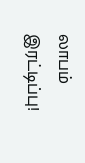லாபம் இரட்டிப்பு!